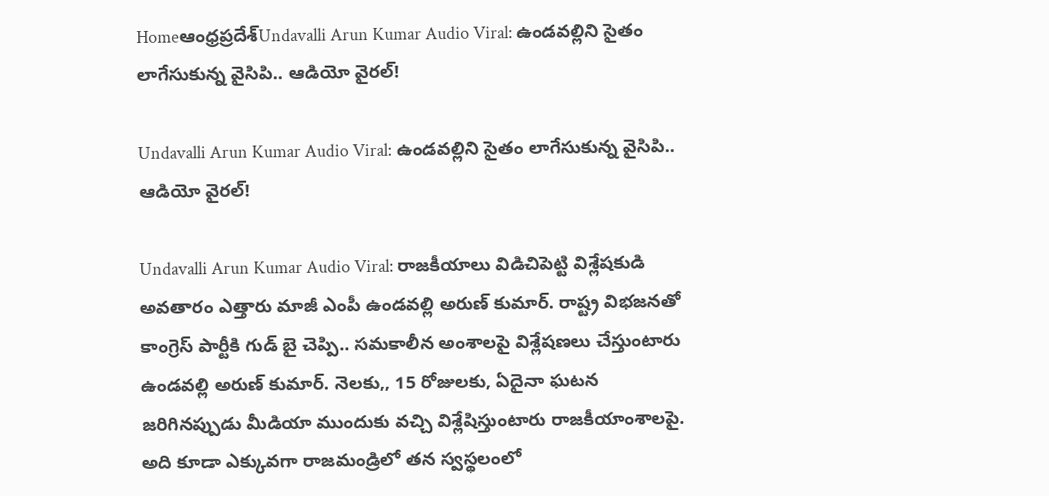Homeఆంధ్రప్రదేశ్‌Undavalli Arun Kumar Audio Viral: ఉండవల్లిని సైతం లాగేసుకున్న వైసిపి.. ఆడియో వైరల్!

Undavalli Arun Kumar Audio Viral: ఉండవల్లిని సైతం లాగేసుకున్న వైసిపి.. ఆడియో వైరల్!

Undavalli Arun Kumar Audio Viral: రాజకీయాలు విడిచిపెట్టి విశ్లేషకుడి అవతారం ఎత్తారు మాజీ ఎంపీ ఉండవల్లి అరుణ్ కుమార్. రాష్ట్ర విభజనతో కాంగ్రెస్ పార్టీకి గుడ్ బై చెప్పి.. సమకాలీన అంశాలపై విశ్లేషణలు చేస్తుంటారు ఉండవల్లి అరుణ్ కుమార్. నెలకు,, 15 రోజులకు, ఏదైనా ఘటన జరిగినప్పుడు మీడియా ముందుకు వచ్చి విశ్లేషిస్తుంటారు రాజకీయాంశాలపై. అది కూడా ఎక్కువగా రాజమండ్రిలో తన స్వస్థలంలో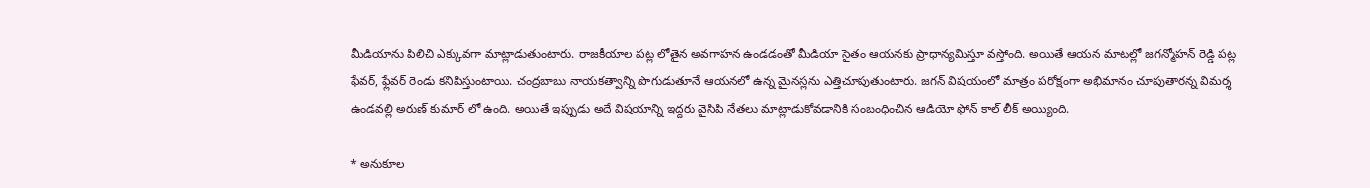మీడియాను పిలిచి ఎక్కువగా మాట్లాడుతుంటారు. రాజకీయాల పట్ల లోతైన అవగాహన ఉండడంతో మీడియా సైతం ఆయనకు ప్రాధాన్యమిస్తూ వస్తోంది. అయితే ఆయన మాటల్లో జగన్మోహన్ రెడ్డి పట్ల ఫేవర్, ఫ్లేవర్ రెండు కనిపిస్తుంటాయి. చంద్రబాబు నాయకత్వాన్ని పొగుడుతూనే ఆయనలో ఉన్న మైనస్లను ఎత్తిచూపుతుంటారు. జగన్ విషయంలో మాత్రం పరోక్షంగా అభిమానం చూపుతారన్న విమర్శ ఉండవల్లి అరుణ్ కుమార్ లో ఉంది. అయితే ఇప్పుడు అదే విషయాన్ని ఇద్దరు వైసిపి నేతలు మాట్లాడుకోవడానికి సంబంధించిన ఆడియో ఫోన్ కాల్ లీక్ అయ్యింది.

* అనుకూల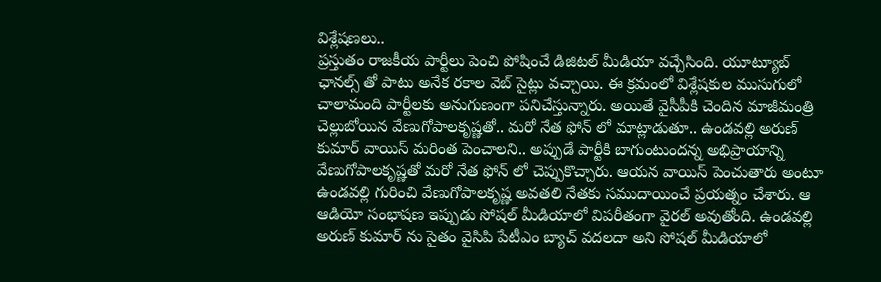విశ్లేషణలు..
ప్రస్తుతం రాజకీయ పార్టీలు పెంచి పోషించే డిజిటల్ మీడియా వచ్చేసింది. యూట్యూబ్ ఛానల్స్ తో పాటు అనేక రకాల వెబ్ సైట్లు వచ్చాయి. ఈ క్రమంలో విశ్లేషకుల ముసుగులో చాలామంది పార్టీలకు అనుగుణంగా పనిచేస్తున్నారు. అయితే వైసీపీకి చెందిన మాజీమంత్రి చెల్లుబోయిన వేణుగోపాలకృష్ణతో.. మరో నేత ఫోన్ లో మాట్లాడుతూ.. ఉండవల్లి అరుణ్ కుమార్ వాయిస్ మరింత పెంచాలని.. అప్పుడే పార్టీకి బాగుంటుందన్న అభిప్రాయాన్ని వేణుగోపాలకృష్ణతో మరో నేత ఫోన్ లో చెప్పుకొచ్చారు. ఆయన వాయిస్ పెంచుతారు అంటూ ఉండవల్లి గురించి వేణుగోపాలకృష్ణ అవతలి నేతకు సముదాయించే ప్రయత్నం చేశారు. ఆ ఆడియో సంభాషణ ఇప్పుడు సోషల్ మీడియాలో విపరీతంగా వైరల్ అవుతోంది. ఉండవల్లి అరుణ్ కుమార్ ను సైతం వైసిపి పేటీఎం బ్యాచ్ వదలదా అని సోషల్ మీడియాలో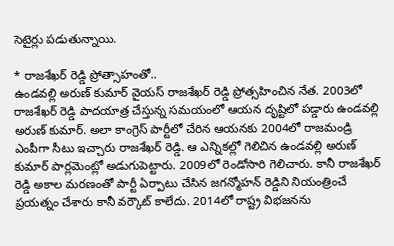సెటైర్లు పడుతున్నాయి.

* రాజశేఖర్ రెడ్డి ప్రోత్సాహంతో..
ఉండవల్లి అరుణ్ కుమార్ వైయస్ రాజశేఖర్ రెడ్డి ప్రోత్సహించిన నేత. 2003లో రాజశేఖర్ రెడ్డి పాదయాత్ర చేస్తున్న సమయంలో ఆయన దృష్టిలో పడ్డారు ఉండవల్లి అరుణ్ కుమార్. అలా కాంగ్రెస్ పార్టీలో చేరిన ఆయనకు 2004లో రాజమండ్రి ఎంపీగా సీటు ఇచ్చారు రాజశేఖర్ రెడ్డి. ఆ ఎన్నికల్లో గెలిచిన ఉండవల్లి అరుణ్ కుమార్ పార్లమెంట్లో అడుగుపెట్టారు. 2009లో రెండోసారి గెలిచారు. కానీ రాజశేఖర్ రెడ్డి అకాల మరణంతో పార్టీ ఏర్పాటు చేసిన జగన్మోహన్ రెడ్డిని నియంత్రించే ప్రయత్నం చేశారు కానీ వర్కౌట్ కాలేదు. 2014లో రాష్ట్ర విభజనను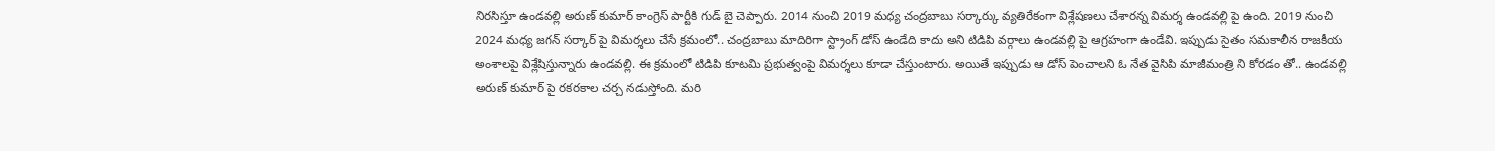నిరసిస్తూ ఉండవల్లి అరుణ్ కుమార్ కాంగ్రెస్ పార్టీకి గుడ్ బై చెప్పారు. 2014 నుంచి 2019 మధ్య చంద్రబాబు సర్కార్కు వ్యతిరేకంగా విశ్లేషణలు చేశారన్న విమర్శ ఉండవల్లి పై ఉంది. 2019 నుంచి 2024 మధ్య జగన్ సర్కార్ పై విమర్శలు చేసే క్రమంలో.. చంద్రబాబు మాదిరిగా స్ట్రాంగ్ డోస్ ఉండేది కాదు అని టిడిపి వర్గాలు ఉండవల్లి పై ఆగ్రహంగా ఉండేవి. ఇప్పుడు సైతం సమకాలీన రాజకీయ అంశాలపై విశ్లేషిస్తున్నారు ఉండవల్లి. ఈ క్రమంలో టిడిపి కూటమి ప్రభుత్వంపై విమర్శలు కూడా చేస్తుంటారు. అయితే ఇప్పుడు ఆ డోస్ పెంచాలని ఓ నేత వైసిపి మాజీమంత్రి ని కోరడం తో.. ఉండవల్లి అరుణ్ కుమార్ పై రకరకాల చర్చ నడుస్తోంది. మరి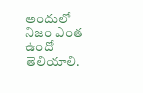అందులో నిజం ఎంత ఉందో తెలియాలి.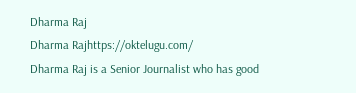Dharma Raj
Dharma Rajhttps://oktelugu.com/
Dharma Raj is a Senior Journalist who has good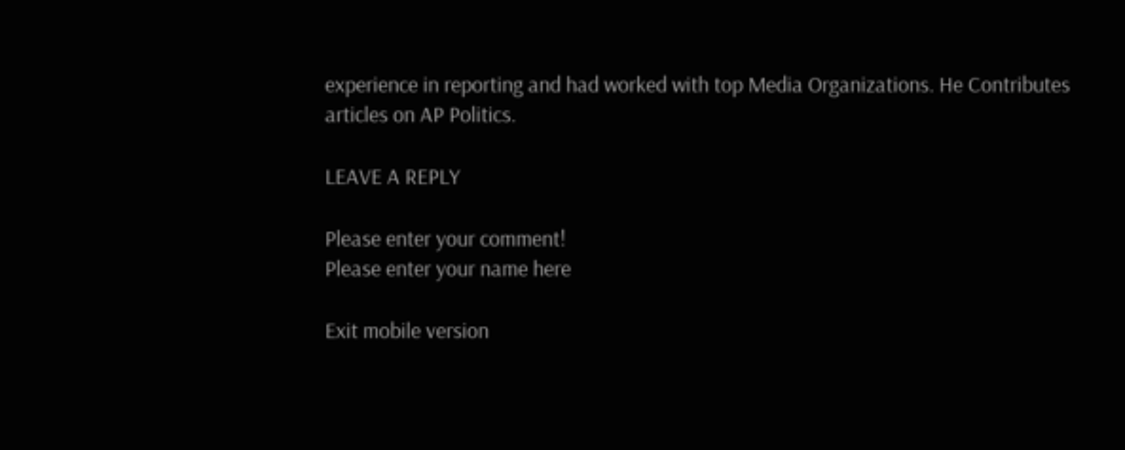experience in reporting and had worked with top Media Organizations. He Contributes articles on AP Politics.

LEAVE A REPLY

Please enter your comment!
Please enter your name here

Exit mobile version